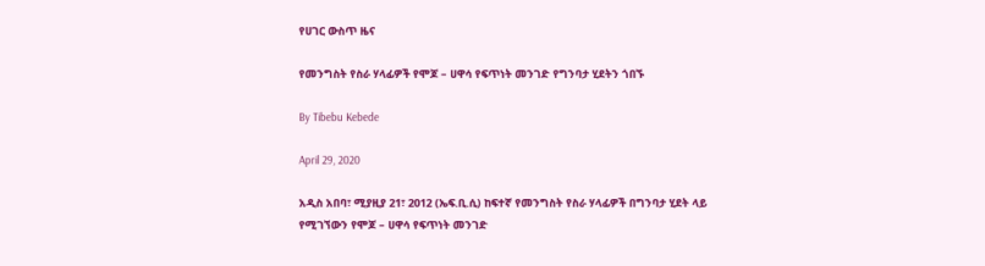የሀገር ውስጥ ዜና

የመንግስት የስራ ሃላፊዎች የሞጆ – ሀዋሳ የፍጥነት መንገድ የግንባታ ሂደትን ጎበኙ

By Tibebu Kebede

April 29, 2020

አዲስ አበባ፣ ሚያዚያ 21፣ 2012 (ኤፍ.ቢ.ሲ) ከፍተኛ የመንግስት የስራ ሃላፊዎች በግንባታ ሂደት ላይ የሚገኘውን የሞጆ – ሀዋሳ የፍጥነት መንገድ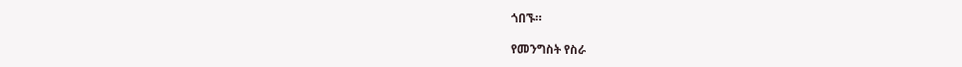ጎበኙ።

የመንግስት የስራ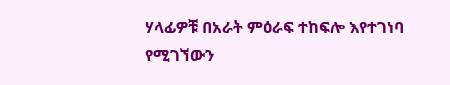ሃላፊዎቹ በአራት ምዕራፍ ተከፍሎ እየተገነባ የሚገኘውን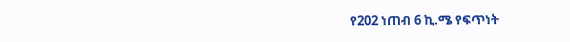የ202 ነጠብ 6 ኪ.ሜ የፍጥነት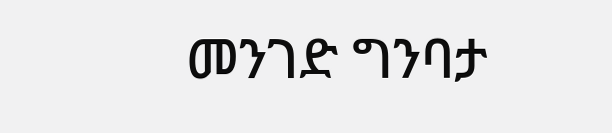መንገድ ግንባታ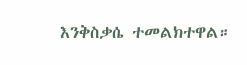እንቅስቃሴ ተመልክተዋል።